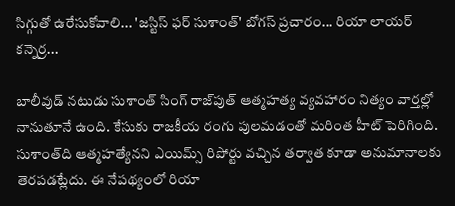సిగ్గుతో ఉరేసుకోవాలి... 'జస్టిస్ ఫర్ సుశాంత్' బోగస్ ప్రచారం... రియా లాయర్ కన్నెర్ర...

బాలీవుడ్ నటుడు సుశాంత్ సింగ్ రాజ్‌పుత్ ఆత్మహత్య వ్యవహారం నిత్యం వార్తల్లో నానుతూనే ఉంది. కేసుకు రాజకీయ రంగు పులమడంతో మరింత హీట్ పెరిగింది. సుశాంత్‌ది ఆత్మహత్యేనని ఎయిమ్స్ రిపోర్టు వచ్చిన తర్వాత కూడా అనుమానాలకు తెరపడట్లేదు. ఈ నేపథ్యంలో రియా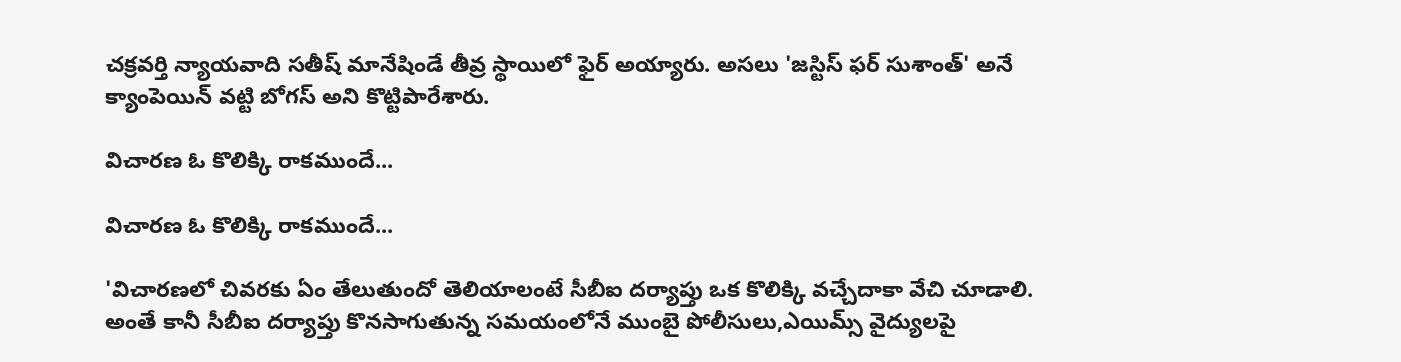చక్రవర్తి న్యాయవాది సతీష్ మానేషిండే తీవ్ర స్థాయిలో ఫైర్ అయ్యారు. అసలు 'జస్టిస్ ఫర్ సుశాంత్' అనే క్యాంపెయిన్ వట్టి బోగస్ అని కొట్టిపారేశారు.

విచారణ ఓ కొలిక్కి రాకముందే...

విచారణ ఓ కొలిక్కి రాకముందే...

'విచారణలో చివరకు ఏం తేలుతుందో తెలియాలంటే సీబీఐ దర్యాప్తు ఒక కొలిక్కి వచ్చేదాకా వేచి చూడాలి. అంతే కానీ సీబీఐ దర్యాప్తు కొనసాగుతున్న సమయంలోనే ముంబై పోలీసులు,ఎయిమ్స్ వైద్యులపై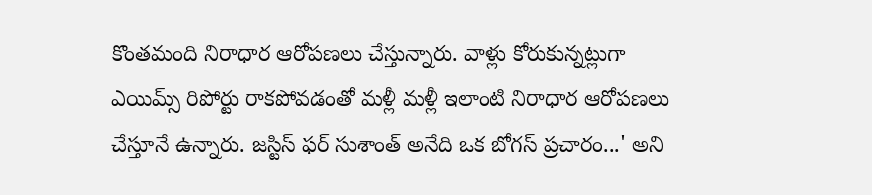కొంతమంది నిరాధార ఆరోపణలు చేస్తున్నారు. వాళ్లు కోరుకున్నట్లుగా ఎయిమ్స్ రిపోర్టు రాకపోవడంతో మళ్లీ మళ్లీ ఇలాంటి నిరాధార ఆరోపణలు చేస్తూనే ఉన్నారు. జస్టిస్ ఫర్ సుశాంత్ అనేది ఒక బోగస్ ప్రచారం...' అని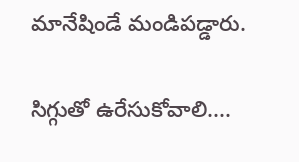మానేషిండే మండిపడ్డారు.

సిగ్గుతో ఉరేసుకోవాలి....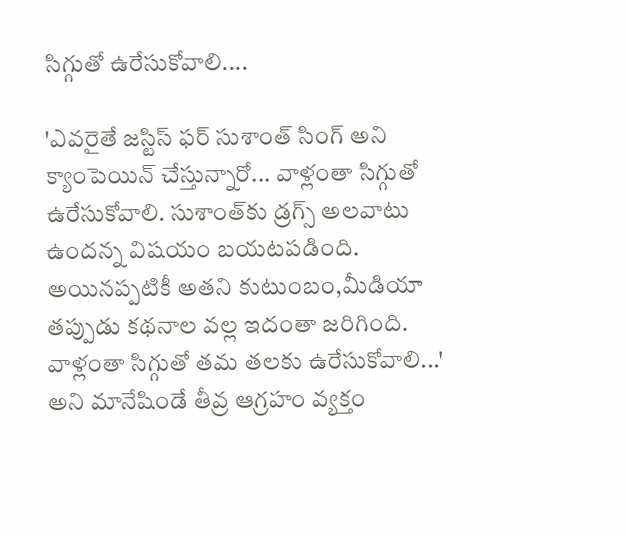సిగ్గుతో ఉరేసుకోవాలి....

'ఎవరైతే జస్టిస్ ఫర్ సుశాంత్ సింగ్ అని క్యాంపెయిన్ చేస్తున్నారో... వాళ్లంతా సిగ్గుతో ఉరేసుకోవాలి. సుశాంత్‌కు డ్రగ్స్ అలవాటు ఉందన్న విషయం బయటపడింది. అయినప్పటికీ అతని కుటుంబం,మీడియా తప్పుడు కథనాల వల్ల ఇదంతా జరిగింది. వాళ్లంతా సిగ్గుతో తమ తలకు ఉరేసుకోవాలి...' అని మానేషిండే తీవ్ర ఆగ్రహం వ్యక్తం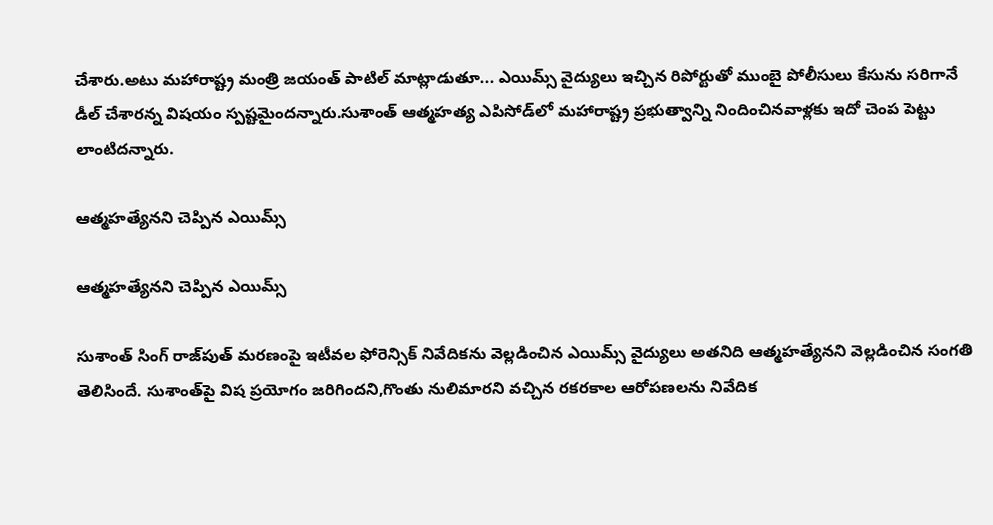చేశారు.అటు మహారాష్ట్ర మంత్రి జయంత్ పాటిల్ మాట్లాడుతూ... ఎయిమ్స్ వైద్యులు ఇచ్చిన రిపోర్టుతో ముంబై పోలీసులు కేసును సరిగానే డీల్ చేశారన్న విషయం స్పష్టమైందన్నారు.సుశాంత్ ఆత్మహత్య ఎపిసోడ్‌లో మహారాష్ట్ర ప్రభుత్వాన్ని నిందించినవాళ్లకు ఇదో చెంప పెట్టు లాంటిదన్నారు.

ఆత్మహత్యేనని చెప్పిన ఎయిమ్స్

ఆత్మహత్యేనని చెప్పిన ఎయిమ్స్

సుశాంత్ సింగ్ రాజ్‌పుత్ మరణంపై ఇటీవల ఫోరెన్సిక్ నివేదికను వెల్లడించిన ఎయిమ్స్ వైద్యులు అతనిది ఆత్మహత్యేనని వెల్లడించిన సంగతి తెలిసిందే. సుశాంత్‌పై విష ప్రయోగం జరిగిందని,గొంతు నులిమారని వచ్చిన రకరకాల ఆరోపణలను నివేదిక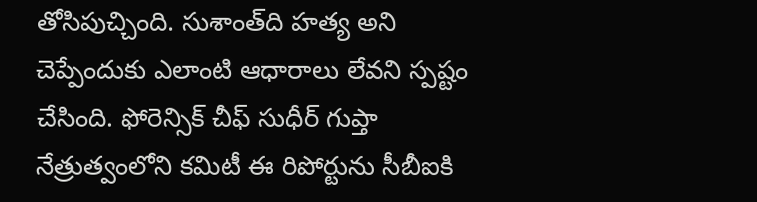తోసిపుచ్చింది. సుశాంత్‌ది హత్య అని చెప్పేందుకు ఎలాంటి ఆధారాలు లేవని స్పష్టం చేసింది. ఫోరెన్సిక్ చీఫ్ సుధీర్ గుప్తా నేత్రుత్వంలోని కమిటీ ఈ రిపోర్టును సీబీఐకి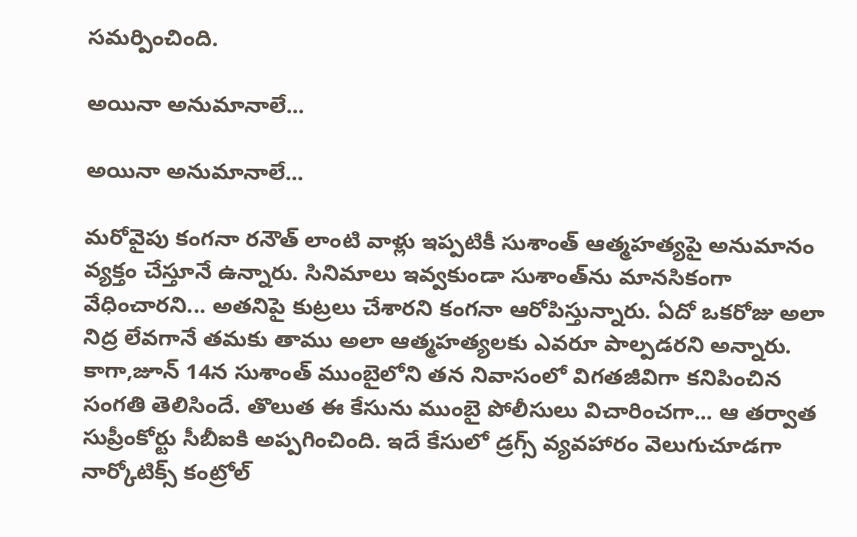సమర్పించింది.

అయినా అనుమానాలే...

అయినా అనుమానాలే...

మరోవైపు కంగనా రనౌత్ లాంటి వాళ్లు ఇప్పటికీ సుశాంత్ ఆత్మహత్యపై అనుమానం వ్యక్తం చేస్తూనే ఉన్నారు. సినిమాలు ఇవ్వకుండా సుశాంత్‌ను మానసికంగా వేధించారని... అతనిపై కుట్రలు చేశారని కంగనా ఆరోపిస్తున్నారు. ఏదో ఒకరోజు అలా నిద్ర లేవగానే తమకు తాము అలా ఆత్మహత్యలకు ఎవరూ పాల్పడరని అన్నారు. కాగా,జూన్ 14న సుశాంత్ ముంబైలోని తన నివాసంలో విగతజీవిగా కనిపించిన సంగతి తెలిసిందే. తొలుత ఈ కేసును ముంబై పోలీసులు విచారించగా... ఆ తర్వాత సుప్రీంకోర్టు సీబీఐకి అప్పగించింది. ఇదే కేసులో డ్రగ్స్ వ్యవహారం వెలుగుచూడగా నార్కోటిక్స్ కంట్రోల్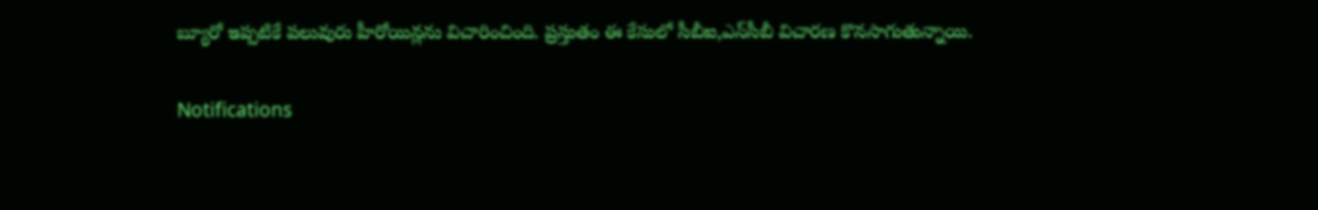బ్యూరో ఇప్పటికే పలువురు హీరోయిన్లను విచారించింది. ప్రస్తుతం ఈ కేసులో సీబీఐ,ఎన్‌సీబీ విచారణ కొనసాగుతున్నాయి.

Notifications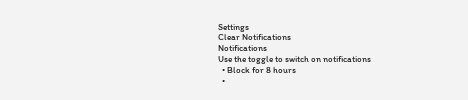Settings
Clear Notifications
Notifications
Use the toggle to switch on notifications
  • Block for 8 hours
  •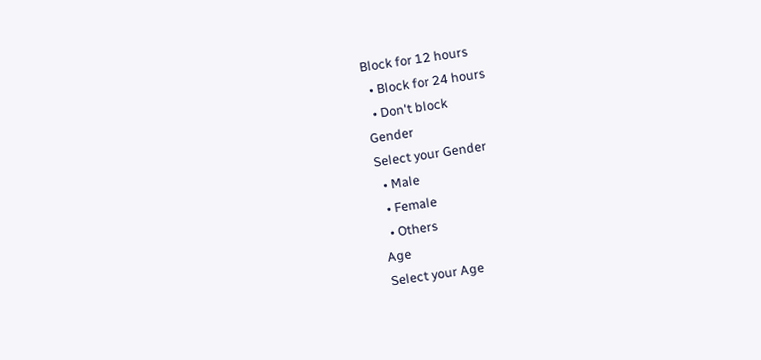Block for 12 hours
  • Block for 24 hours
  • Don't block
Gender
Select your Gender
  • Male
  • Female
  • Others
Age
Select your Age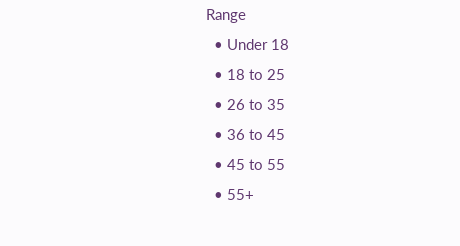Range
  • Under 18
  • 18 to 25
  • 26 to 35
  • 36 to 45
  • 45 to 55
  • 55+